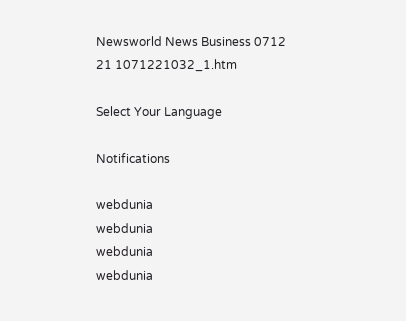Newsworld News Business 0712 21 1071221032_1.htm

Select Your Language

Notifications

webdunia
webdunia
webdunia
webdunia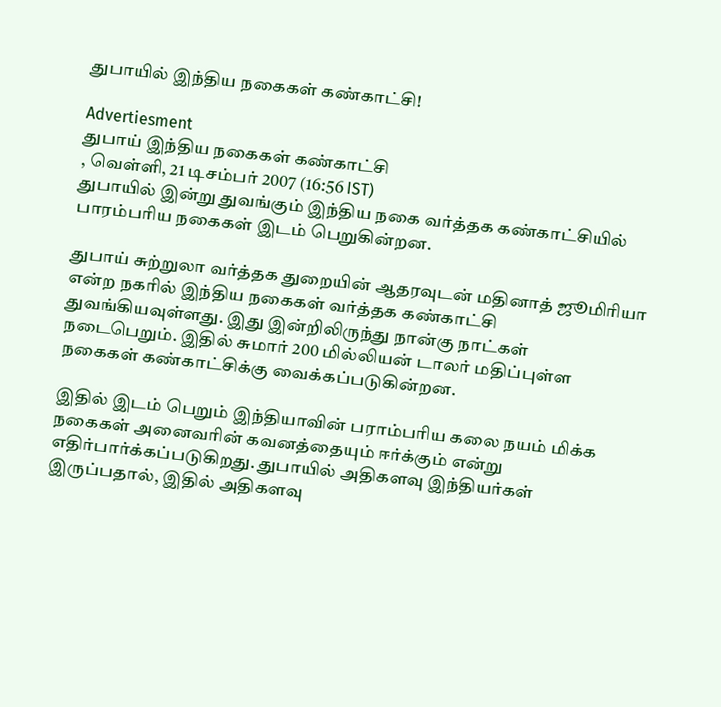துபாயில் இந்திய நகைகள் கண்காட்சி!

Advertiesment
துபாய் இந்திய நகைகள் கண்காட்சி
, வெள்ளி, 21 டிசம்பர் 2007 (16:56 IST)
துபாயில் இன்று துவங்கும் இந்திய நகை வர்த்தக கண்காட்சியில் பாரம்பரிய நகைகள் இடம் பெறுகின்றன.

துபாய் சுற்றுலா வர்த்தக துறையின் ஆதரவுடன் மதினாத் ஜூமிரியா என்ற நகரில் இந்திய நகைகள் வர்த்தக கண்காட்சி துவங்கியவுள்ளது. இது இன்றிலிருந்து நான்கு நாட்கள் நடைபெறும். இதில் சுமார் 200 மில்லியன் டாலர் மதிப்புள்ள நகைகள் கண்காட்சிக்கு வைக்கப்படுகின்றன.

இதில் இடம் பெறும் இந்தியாவின் பராம்பரிய கலை நயம் மிக்க நகைகள் அனைவரின் கவனத்தையும் ஈர்க்கும் என்று எதிர்பார்க்கப்படுகிறது. துபாயில் அதிகளவு இந்தியர்கள் இருப்பதால், இதில் அதிகளவு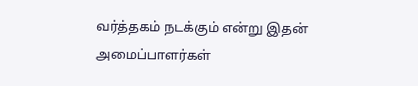வர்த்தகம் நடக்கும் என்று இதன் அமைப்பாளர்கள்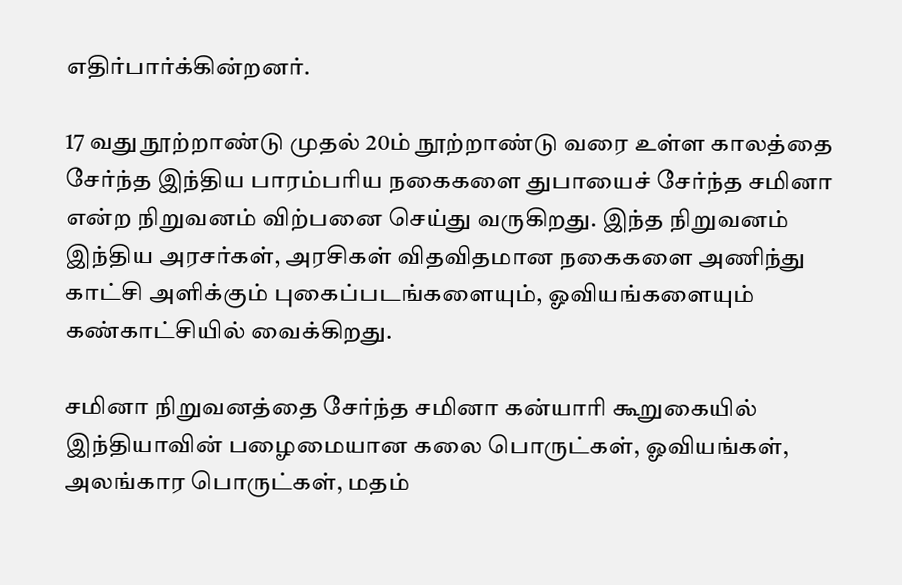எதிர்பார்க்கின்றனர்.

17 வது நூற்றாண்டு முதல் 20ம் நூற்றாண்டு வரை உள்ள காலத்தை சேர்ந்த இந்திய பாரம்பரிய நகைகளை துபாயைச் சேர்ந்த சமினா என்ற நிறுவனம் விற்பனை செய்து வருகிறது. இந்த நிறுவனம் இந்திய அரசர்கள், அரசிகள் விதவிதமான நகைகளை அணிந்து காட்சி அளிக்கும் புகைப்படங்களையும், ஓவியங்களையும் கண்காட்சியில் வைக்கிறது.

சமினா நிறுவனத்தை சேர்ந்த சமினா கன்யாரி கூறுகையில் இந்தியாவின் பழைமையான கலை பொருட்கள், ஓவியங்கள், அலங்கார பொருட்கள், மதம்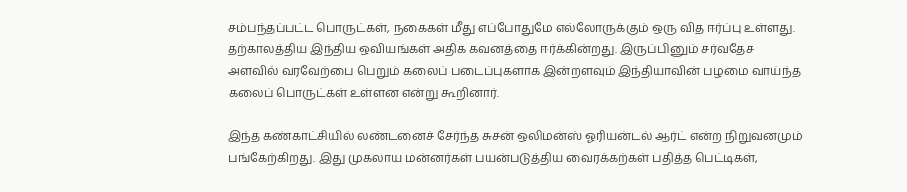சம்பந்தப்பட்ட பொருட்கள், நகைகள் மீது எப்போதுமே எல்லோருக்கும் ஒரு வித ஈர்ப்பு உள்ளது. தற்காலத்திய இந்திய ஒவியங்கள் அதிக கவனத்தை ஈர்க்கின்றது. இருப்பினும் சர்வதேச அளவில் வரவேற்பை பெறும் கலைப் படைப்புகளாக இன்றளவும் இந்தியாவின் பழமை வாய்ந்த கலைப் பொருட்கள் உள்ளன என்று கூறினார்.

இந்த கண்காட்சியில் லண்டனைச் சேர்ந்த சுசன் ஒலிமன்ஸ் ஓரியன்டல் ஆர்ட் என்ற நிறுவனமும் பங்கேற்கிறது. இது முகலாய மன்னர்கள் பயன்படுத்திய வைரக்கற்கள் பதித்த பெட்டிகள்,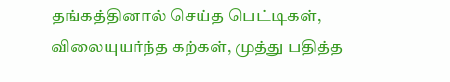தங்கத்தினால் செய்த பெட்டிகள், விலையுயர்ந்த கற்கள், முத்து பதித்த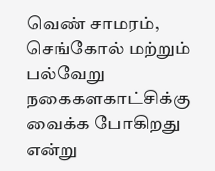வெண் சாமரம், செங்கோல் மற்றும் பல்வேறு நகைகளகாட்சிக்கு வைக்க போகிறது என்று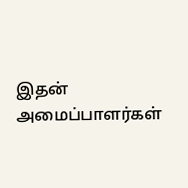இதன் அமைப்பாளர்கள்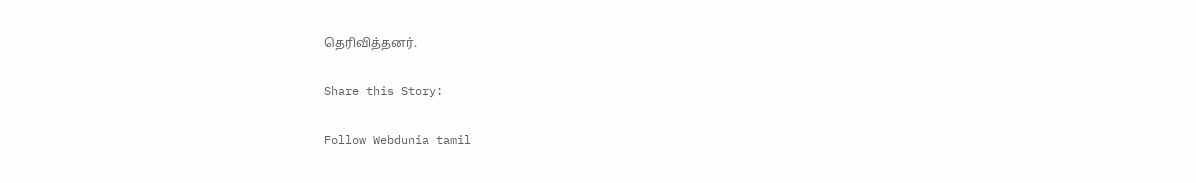தெரிவித்தனர்.

Share this Story:

Follow Webdunia tamil